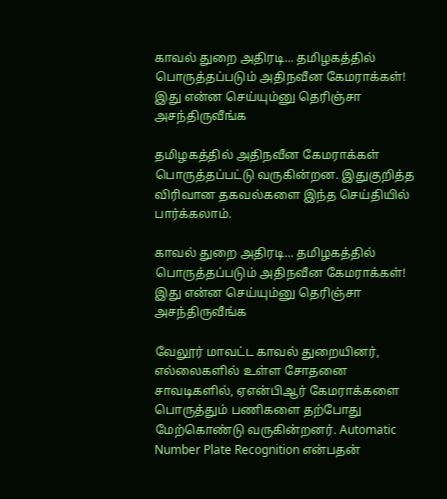காவல் துறை அதிரடி... தமிழகத்தில் பொருத்தப்படும் அதிநவீன கேமராக்கள்! இது என்ன செய்யும்னு தெரிஞ்சா அசந்திருவீங்க

தமிழகத்தில் அதிநவீன கேமராக்கள் பொருத்தப்பட்டு வருகின்றன. இதுகுறித்த விரிவான தகவல்களை இந்த செய்தியில் பார்க்கலாம்.

காவல் துறை அதிரடி... தமிழகத்தில் பொருத்தப்படும் அதிநவீன கேமராக்கள்! இது என்ன செய்யும்னு தெரிஞ்சா அசந்திருவீங்க

வேலூர் மாவட்ட காவல் துறையினர், எல்லைகளில் உள்ள சோதனை சாவடிகளில், ஏஎன்பிஆர் கேமராக்களை பொருத்தும் பணிகளை தற்போது மேற்கொண்டு வருகின்றனர். Automatic Number Plate Recognition என்பதன்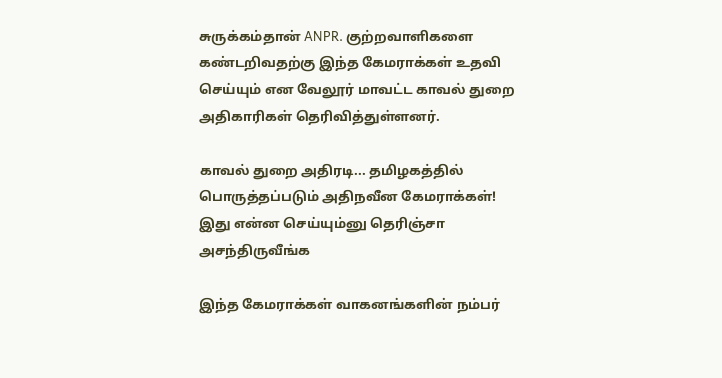சுருக்கம்தான் ANPR. குற்றவாளிகளை கண்டறிவதற்கு இந்த கேமராக்கள் உதவி செய்யும் என வேலூர் மாவட்ட காவல் துறை அதிகாரிகள் தெரிவித்துள்ளனர்.

காவல் துறை அதிரடி... தமிழகத்தில் பொருத்தப்படும் அதிநவீன கேமராக்கள்! இது என்ன செய்யும்னு தெரிஞ்சா அசந்திருவீங்க

இந்த கேமராக்கள் வாகனங்களின் நம்பர்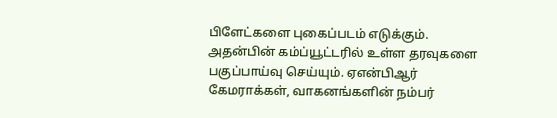பிளேட்களை புகைப்படம் எடுக்கும். அதன்பின் கம்ப்யூட்டரில் உள்ள தரவுகளை பகுப்பாய்வு செய்யும். ஏஎன்பிஆர் கேமராக்கள், வாகனங்களின் நம்பர்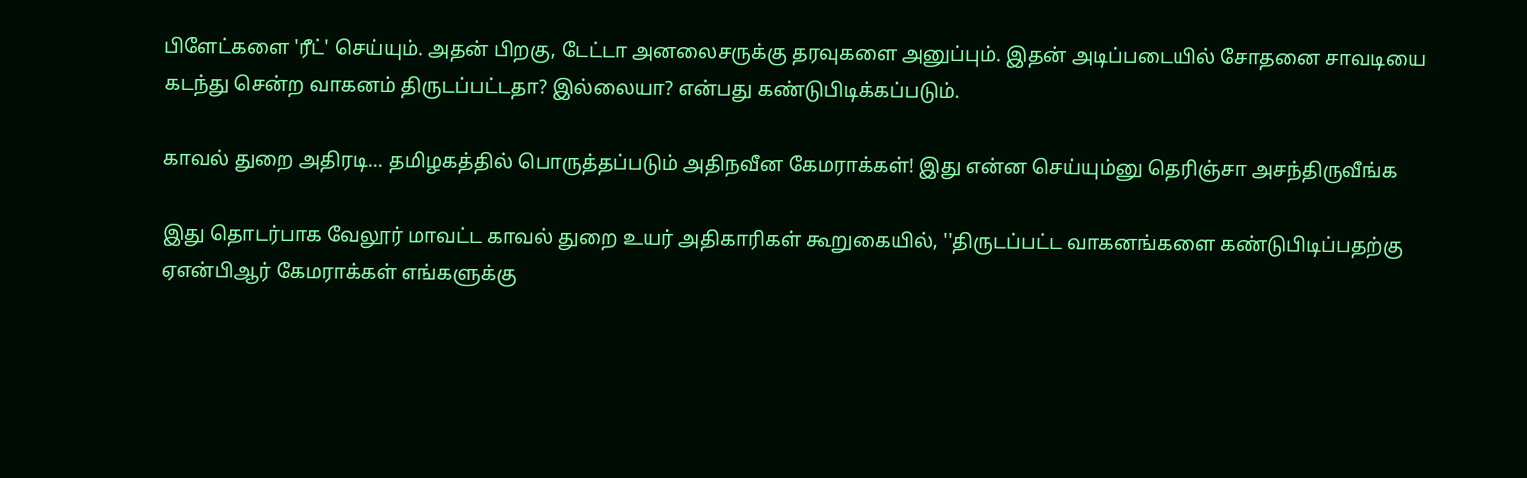பிளேட்களை 'ரீட்' செய்யும். அதன் பிறகு, டேட்டா அனலைசருக்கு தரவுகளை அனுப்பும். இதன் அடிப்படையில் சோதனை சாவடியை கடந்து சென்ற வாகனம் திருடப்பட்டதா? இல்லையா? என்பது கண்டுபிடிக்கப்படும்.

காவல் துறை அதிரடி... தமிழகத்தில் பொருத்தப்படும் அதிநவீன கேமராக்கள்! இது என்ன செய்யும்னு தெரிஞ்சா அசந்திருவீங்க

இது தொடர்பாக வேலூர் மாவட்ட காவல் துறை உயர் அதிகாரிகள் கூறுகையில், ''திருடப்பட்ட வாகனங்களை கண்டுபிடிப்பதற்கு ஏஎன்பிஆர் கேமராக்கள் எங்களுக்கு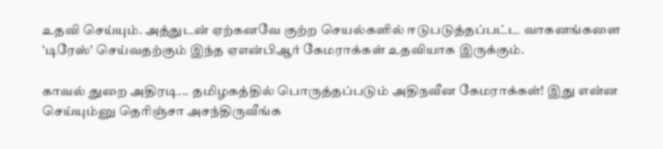உதவி செய்யும். அத்துடன் ஏற்கனவே குற்ற செயல்களில் ஈடுபடுத்தப்பட்ட வாகனங்களை 'டிரேஸ்' செய்வதற்கும் இந்த ஏஎன்பிஆர் கேமராக்கள் உதவியாக இருக்கும்.

காவல் துறை அதிரடி... தமிழகத்தில் பொருத்தப்படும் அதிநவீன கேமராக்கள்! இது என்ன செய்யும்னு தெரிஞ்சா அசந்திருவீங்க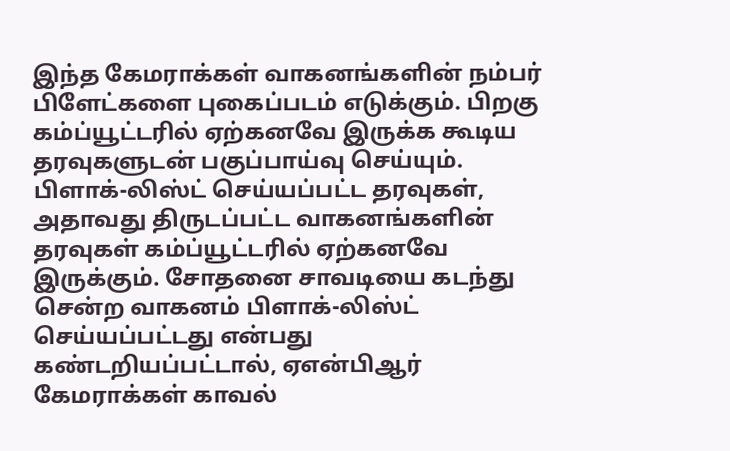இந்த கேமராக்கள் வாகனங்களின் நம்பர் பிளேட்களை புகைப்படம் எடுக்கும். பிறகு கம்ப்யூட்டரில் ஏற்கனவே இருக்க கூடிய தரவுகளுடன் பகுப்பாய்வு செய்யும். பிளாக்-லிஸ்ட் செய்யப்பட்ட தரவுகள், அதாவது திருடப்பட்ட வாகனங்களின் தரவுகள் கம்ப்யூட்டரில் ஏற்கனவே இருக்கும். சோதனை சாவடியை கடந்து சென்ற வாகனம் பிளாக்-லிஸ்ட் செய்யப்பட்டது என்பது கண்டறியப்பட்டால், ஏஎன்பிஆர் கேமராக்கள் காவல்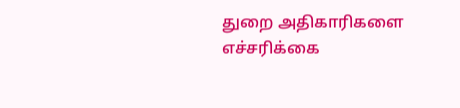துறை அதிகாரிகளை எச்சரிக்கை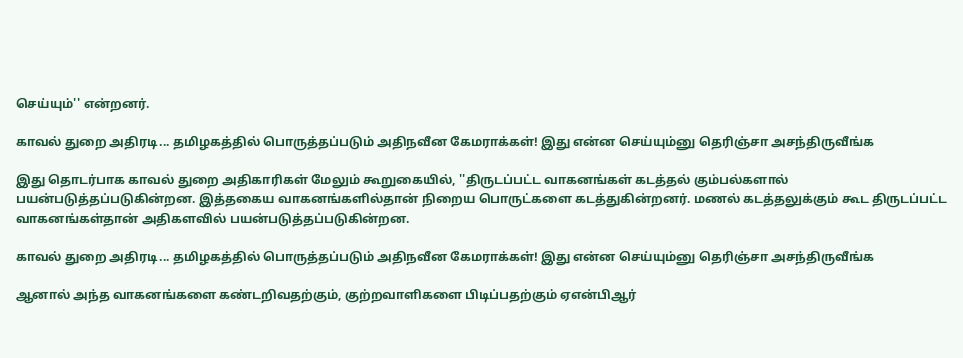செய்யும்'' என்றனர்.

காவல் துறை அதிரடி... தமிழகத்தில் பொருத்தப்படும் அதிநவீன கேமராக்கள்! இது என்ன செய்யும்னு தெரிஞ்சா அசந்திருவீங்க

இது தொடர்பாக காவல் துறை அதிகாரிகள் மேலும் கூறுகையில், ''திருடப்பட்ட வாகனங்கள் கடத்தல் கும்பல்களால் பயன்படுத்தப்படுகின்றன. இத்தகைய வாகனங்களில்தான் நிறைய பொருட்களை கடத்துகின்றனர். மணல் கடத்தலுக்கும் கூட திருடப்பட்ட வாகனங்கள்தான் அதிகளவில் பயன்படுத்தப்படுகின்றன.

காவல் துறை அதிரடி... தமிழகத்தில் பொருத்தப்படும் அதிநவீன கேமராக்கள்! இது என்ன செய்யும்னு தெரிஞ்சா அசந்திருவீங்க

ஆனால் அந்த வாகனங்களை கண்டறிவதற்கும், குற்றவாளிகளை பிடிப்பதற்கும் ஏஎன்பிஆர்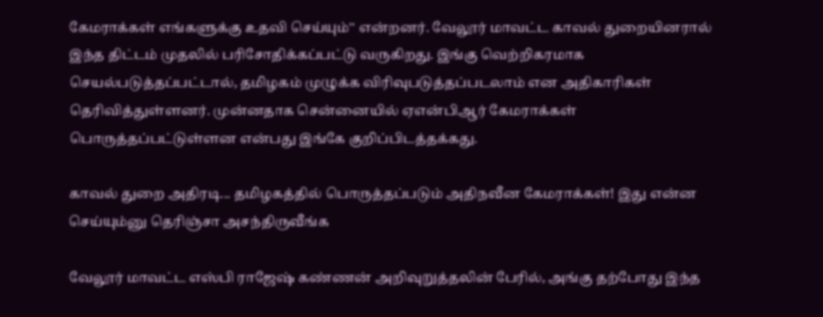கேமராக்கள் எங்களுக்கு உதவி செய்யும்'' என்றனர். வேலூர் மாவட்ட காவல் துறையினரால் இந்த திட்டம் முதலில் பரிசோதிக்கப்பட்டு வருகிறது. இங்கு வெற்றிகரமாக செயல்படுத்தப்பட்டால், தமிழகம் முழுக்க விரிவுபடுத்தப்படலாம் என அதிகாரிகள் தெரிவித்துள்ளனர். முன்னதாக சென்னையில் ஏஎன்பிஆர் கேமராக்கள் பொருத்தப்பட்டுள்ளன என்பது இங்கே குறிப்பிடத்தக்கது.

காவல் துறை அதிரடி... தமிழகத்தில் பொருத்தப்படும் அதிநவீன கேமராக்கள்! இது என்ன செய்யும்னு தெரிஞ்சா அசந்திருவீங்க

வேலூர் மாவட்ட எஸ்பி ராஜேஷ் கண்ணன் அறிவுறுத்தலின் பேரில், அங்கு தற்போது இந்த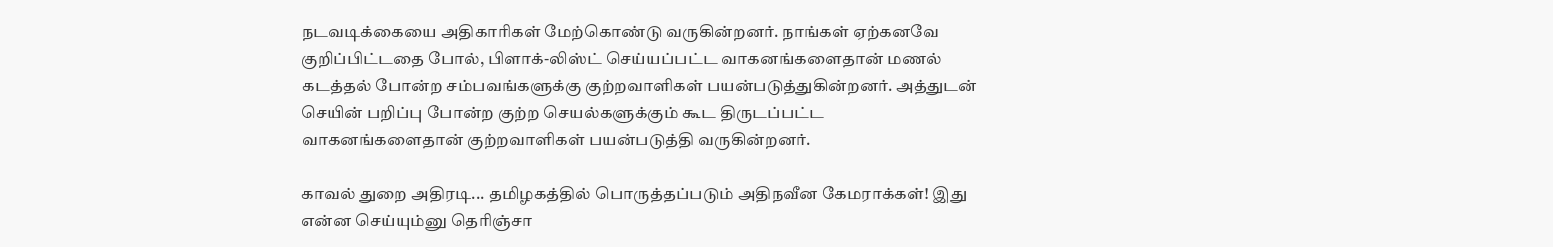நடவடிக்கையை அதிகாரிகள் மேற்கொண்டு வருகின்றனர். நாங்கள் ஏற்கனவே குறிப்பிட்டதை போல், பிளாக்-லிஸ்ட் செய்யப்பட்ட வாகனங்களைதான் மணல் கடத்தல் போன்ற சம்பவங்களுக்கு குற்றவாளிகள் பயன்படுத்துகின்றனர். அத்துடன் செயின் பறிப்பு போன்ற குற்ற செயல்களுக்கும் கூட திருடப்பட்ட வாகனங்களைதான் குற்றவாளிகள் பயன்படுத்தி வருகின்றனர்.

காவல் துறை அதிரடி... தமிழகத்தில் பொருத்தப்படும் அதிநவீன கேமராக்கள்! இது என்ன செய்யும்னு தெரிஞ்சா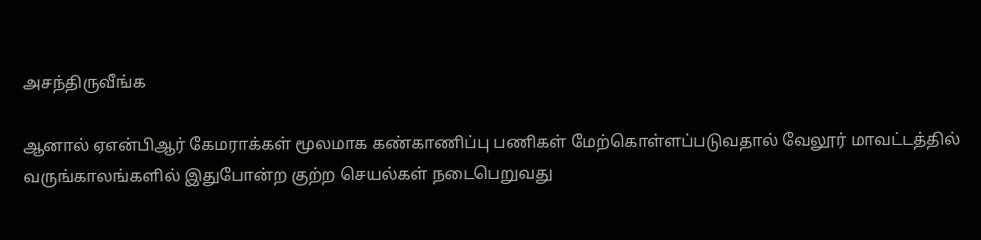அசந்திருவீங்க

ஆனால் ஏஎன்பிஆர் கேமராக்கள் மூலமாக கண்காணிப்பு பணிகள் மேற்கொள்ளப்படுவதால் வேலூர் மாவட்டத்தில் வருங்காலங்களில் இதுபோன்ற குற்ற செயல்கள் நடைபெறுவது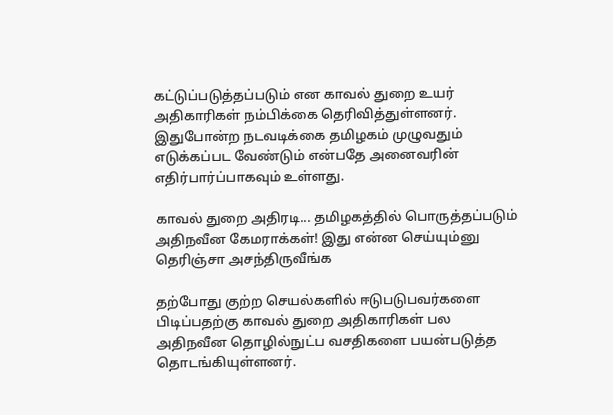கட்டுப்படுத்தப்படும் என காவல் துறை உயர் அதிகாரிகள் நம்பிக்கை தெரிவித்துள்ளனர். இதுபோன்ற நடவடிக்கை தமிழகம் முழுவதும் எடுக்கப்பட வேண்டும் என்பதே அனைவரின் எதிர்பார்ப்பாகவும் உள்ளது.

காவல் துறை அதிரடி... தமிழகத்தில் பொருத்தப்படும் அதிநவீன கேமராக்கள்! இது என்ன செய்யும்னு தெரிஞ்சா அசந்திருவீங்க

தற்போது குற்ற செயல்களில் ஈடுபடுபவர்களை பிடிப்பதற்கு காவல் துறை அதிகாரிகள் பல அதிநவீன தொழில்நுட்ப வசதிகளை பயன்படுத்த தொடங்கியுள்ளனர்.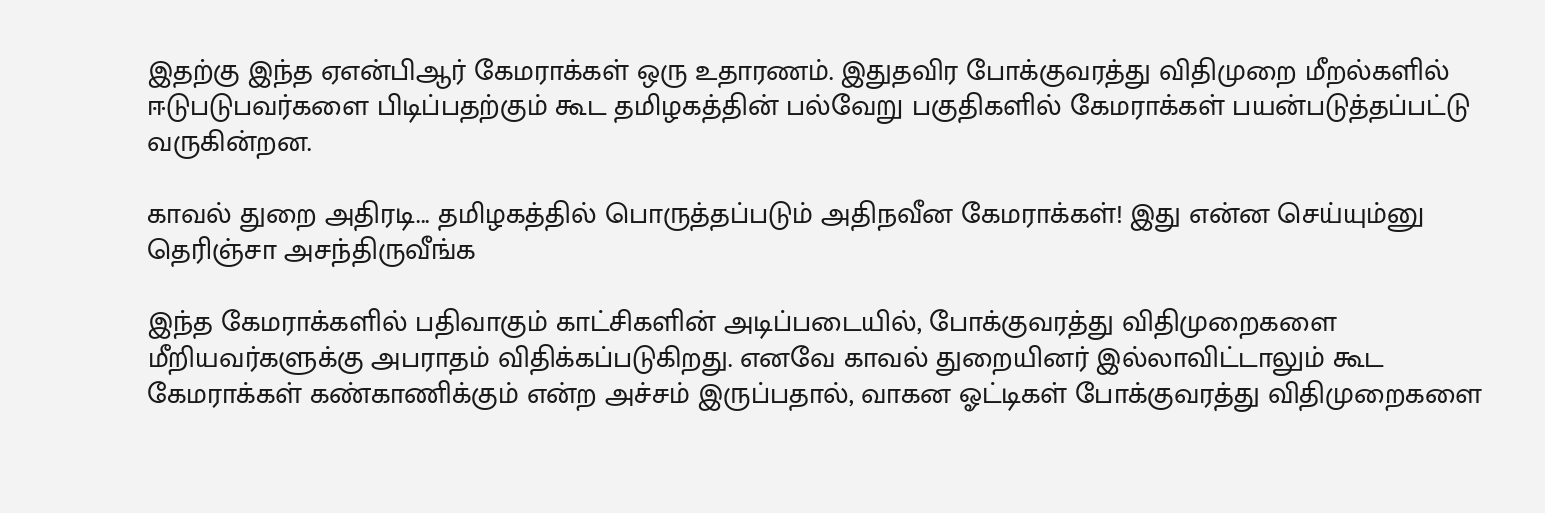இதற்கு இந்த ஏஎன்பிஆர் கேமராக்கள் ஒரு உதாரணம். இதுதவிர போக்குவரத்து விதிமுறை மீறல்களில் ஈடுபடுபவர்களை பிடிப்பதற்கும் கூட தமிழகத்தின் பல்வேறு பகுதிகளில் கேமராக்கள் பயன்படுத்தப்பட்டு வருகின்றன.

காவல் துறை அதிரடி... தமிழகத்தில் பொருத்தப்படும் அதிநவீன கேமராக்கள்! இது என்ன செய்யும்னு தெரிஞ்சா அசந்திருவீங்க

இந்த கேமராக்களில் பதிவாகும் காட்சிகளின் அடிப்படையில், போக்குவரத்து விதிமுறைகளை மீறியவர்களுக்கு அபராதம் விதிக்கப்படுகிறது. எனவே காவல் துறையினர் இல்லாவிட்டாலும் கூட கேமராக்கள் கண்காணிக்கும் என்ற அச்சம் இருப்பதால், வாகன ஓட்டிகள் போக்குவரத்து விதிமுறைகளை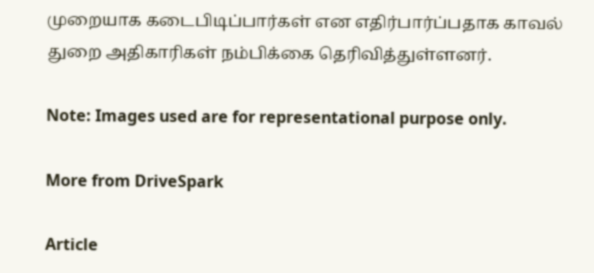முறையாக கடைபிடிப்பார்கள் என எதிர்பார்ப்பதாக காவல் துறை அதிகாரிகள் நம்பிக்கை தெரிவித்துள்ளனர்.

Note: Images used are for representational purpose only.

More from DriveSpark

Article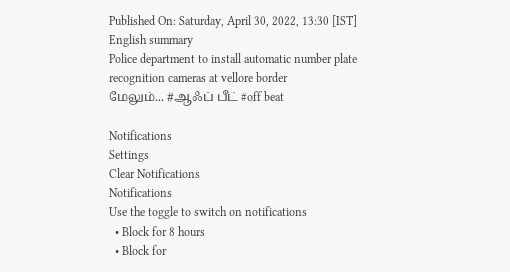Published On: Saturday, April 30, 2022, 13:30 [IST]
English summary
Police department to install automatic number plate recognition cameras at vellore border
மேலும்... #ஆஃப் பீட் #off beat

Notifications
Settings
Clear Notifications
Notifications
Use the toggle to switch on notifications
  • Block for 8 hours
  • Block for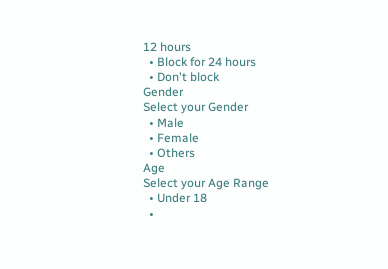12 hours
  • Block for 24 hours
  • Don't block
Gender
Select your Gender
  • Male
  • Female
  • Others
Age
Select your Age Range
  • Under 18
  •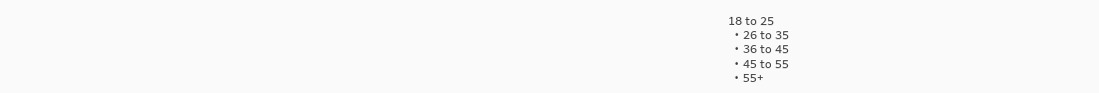18 to 25
  • 26 to 35
  • 36 to 45
  • 45 to 55
  • 55+